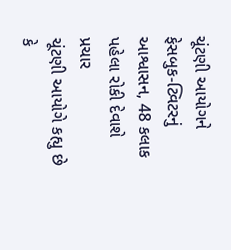ચૂંટણી આયોગને ફેસબુક-ટ્વિટરનું આશ્વાસન, 48 કલાક પહેલા રોકી દેવાશે પ્રચાર
ચૂંટણી આયોગે કહ્યુ છે કે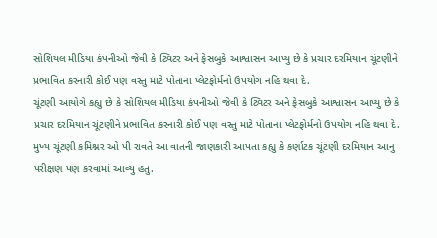સોશિયલ મીડિયા કંપનીઓ જેવી કે ટ્વિટર અને ફેસબુકે આશ્વાસન આપ્યુ છે કે પ્રચાર દરમિયાન ચૂંટણીને પ્રભાવિત કરનારી કોઈ પણ વસ્તુ માટે પોતાના પ્લેટફોર્મનો ઉપયોગ નહિ થવા દે.
ચૂંટણી આયોગે કહ્યુ છે કે સોશિયલ મીડિયા કંપનીઓ જેવી કે ટ્વિટર અને ફેસબુકે આશ્વાસન આપ્યુ છે કે પ્રચાર દરમિયાન ચૂંટણીને પ્રભાવિત કરનારી કોઈ પણ વસ્તુ માટે પોતાના પ્લેટફોર્મનો ઉપયોગ નહિ થવા દે. મુખ્ય ચૂંટણી કમિશ્નર ઓ પી રાવતે આ વાતની જાણકારી આપતા કહ્યુ કે કર્ણાટક ચૂંટણી દરમિયાન આનુ પરીક્ષણ પણ કરવામાં આવ્યુ હતુ.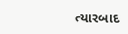ત્યારબાદ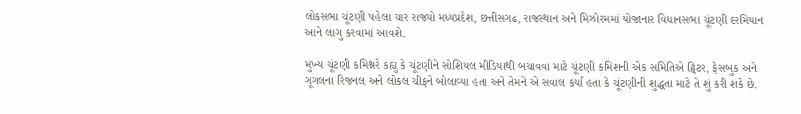લોકસભા ચૂંટણી પહેલા ચાર રાજ્યો મધ્યપ્રદેશ, છત્તીસગઢ, રાજસ્થાન અને મિઝોરમમાં યોજાનાર વિધાનસભા ચૂંટણી દરમિયાન આને લાગુ કરવામાં આવશે.

મુખ્ય ચૂંટણી કમિશ્નરે કહ્યુ કે ચૂંટણીને સોશિયલ મીડિયાથી બચાવવા માટે ચૂંટણી કમિશની એક સમિતિએ ટ્વિટર, ફેસબુક અને ગૂગલના રિજનલ અને લોકલ ચીફને બોલાવ્યા હતા અને તેમને એ સવાલ કર્યા હતા કે ચૂંટણીની શુદ્ધતા માટે તે શું કરી શકે છે.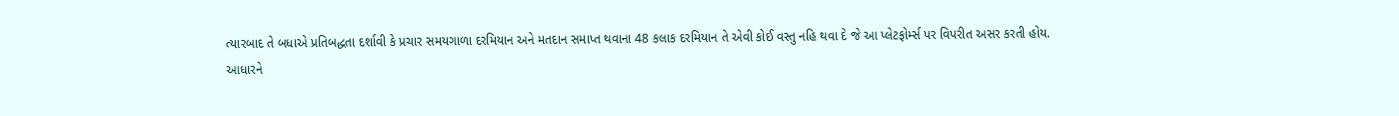ત્યારબાદ તે બધાએ પ્રતિબદ્ધતા દર્શાવી કે પ્રચાર સમયગાળા દરમિયાન અને મતદાન સમાપ્ત થવાના 48 કલાક દરમિયાન તે એવી કોઈ વસ્તુ નહિ થવા દે જે આ પ્લેટફોર્મ્સ પર વિપરીત અસર કરતી હોય.
આધારને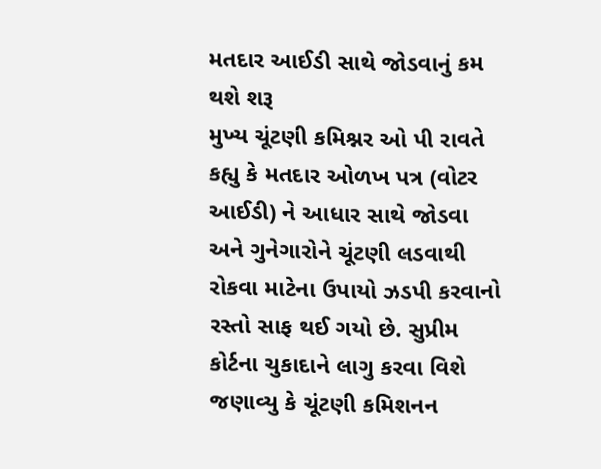મતદાર આઈડી સાથે જોડવાનું કમ થશે શરૂ
મુખ્ય ચૂંટણી કમિશ્નર ઓ પી રાવતે કહ્યુ કે મતદાર ઓળખ પત્ર (વોટર આઈડી) ને આધાર સાથે જોડવા અને ગુનેગારોને ચૂંટણી લડવાથી રોકવા માટેના ઉપાયો ઝડપી કરવાનો રસ્તો સાફ થઈ ગયો છે. સુપ્રીમ કોર્ટના ચુકાદાને લાગુ કરવા વિશે જણાવ્યુ કે ચૂંટણી કમિશનન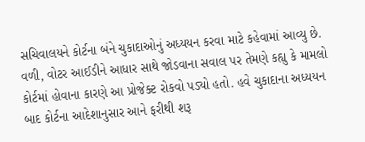સચિવાલયને કોર્ટના બંને ચુકાદાઓનું અધ્યયન કરવા માટે કહેવામાં આવ્યુ છે. વળી, વોટર આઈડીને આધાર સાથે જોડવાના સવાલ પર તેમણે કહ્યુ કે મામલો કોર્ટમાં હોવાના કારણે આ પ્રોજેક્ટ રોકવો પડ્યો હતો. હવે ચુકાદાના અધ્યયન બાદ કોર્ટના આદેશાનુસાર આને ફરીથી શરૂ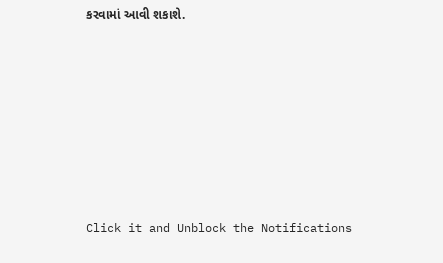કરવામાં આવી શકાશે.












Click it and Unblock the Notifications